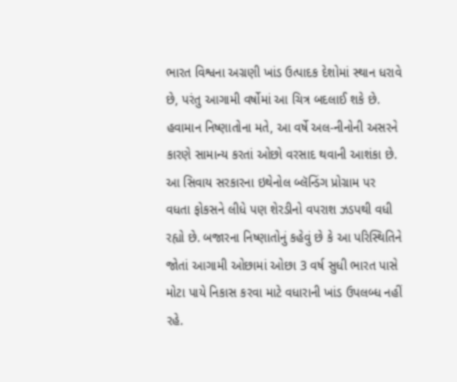ભારત વિશ્વના અગ્રણી ખાંડ ઉત્પાદક દેશોમાં સ્થાન ધરાવે છે, પરંતુ આગામી વર્ષોમાં આ ચિત્ર બદલાઈ શકે છે. હવામાન નિષ્ણાતોના મતે, આ વર્ષે અલ-નીનોની અસરને કારણે સામાન્ય કરતાં ઓછો વરસાદ થવાની આશંકા છે. આ સિવાય સરકારના ઇથેનોલ બ્લૅન્ડિંગ પ્રોગ્રામ પર વધતા ફોકસને લીધે પણ શેરડીનો વપરાશ ઝડપથી વધી રહ્યો છે. બજારના નિષ્ણાતોનું કહેવું છે કે આ પરિસ્થિતિને જોતાં આગામી ઓછામાં ઓછા 3 વર્ષ સુધી ભારત પાસે મોટા પાયે નિકાસ કરવા માટે વધારાની ખાંડ ઉપલબ્ધ નહીં રહે.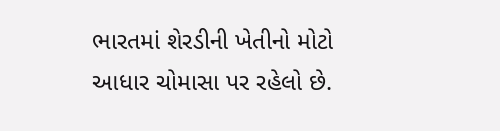ભારતમાં શેરડીની ખેતીનો મોટો આધાર ચોમાસા પર રહેલો છે.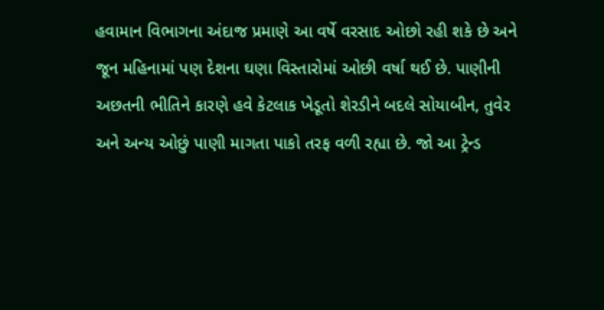હવામાન વિભાગના અંદાજ પ્રમાણે આ વર્ષે વરસાદ ઓછો રહી શકે છે અને જૂન મહિનામાં પણ દેશના ઘણા વિસ્તારોમાં ઓછી વર્ષા થઈ છે. પાણીની અછતની ભીતિને કારણે હવે કેટલાક ખેડૂતો શેરડીને બદલે સોયાબીન, તુવેર અને અન્ય ઓછું પાણી માગતા પાકો તરફ વળી રહ્યા છે. જો આ ટ્રેન્ડ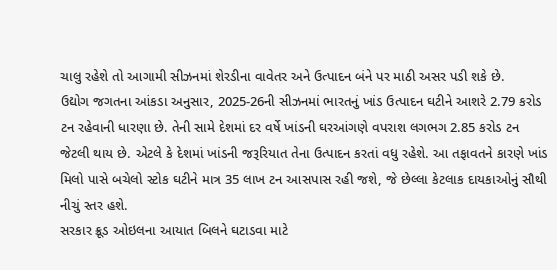ચાલુ રહેશે તો આગામી સીઝનમાં શેરડીના વાવેતર અને ઉત્પાદન બંને પર માઠી અસર પડી શકે છે.
ઉદ્યોગ જગતના આંકડા અનુસાર, 2025-26ની સીઝનમાં ભારતનું ખાંડ ઉત્પાદન ઘટીને આશરે 2.79 કરોડ ટન રહેવાની ધારણા છે. તેની સામે દેશમાં દર વર્ષે ખાંડની ઘરઆંગણે વપરાશ લગભગ 2.85 કરોડ ટન જેટલી થાય છે. એટલે કે દેશમાં ખાંડની જરૂરિયાત તેના ઉત્પાદન કરતાં વધુ રહેશે. આ તફાવતને કારણે ખાંડ મિલો પાસે બચેલો સ્ટોક ઘટીને માત્ર 35 લાખ ટન આસપાસ રહી જશે, જે છેલ્લા કેટલાક દાયકાઓનું સૌથી નીચું સ્તર હશે.
સરકાર ક્રૂડ ઓઇલના આયાત બિલને ઘટાડવા માટે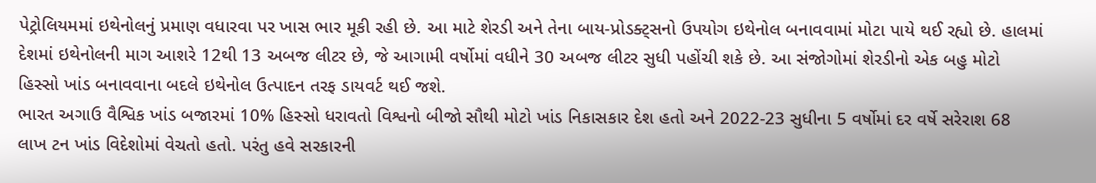પેટ્રોલિયમમાં ઇથેનોલનું પ્રમાણ વધારવા પર ખાસ ભાર મૂકી રહી છે. આ માટે શેરડી અને તેના બાય-પ્રોડક્ટ્સનો ઉપયોગ ઇથેનોલ બનાવવામાં મોટા પાયે થઈ રહ્યો છે. હાલમાં દેશમાં ઇથેનોલની માગ આશરે 12થી 13 અબજ લીટર છે, જે આગામી વર્ષોમાં વધીને 30 અબજ લીટર સુધી પહોંચી શકે છે. આ સંજોગોમાં શેરડીનો એક બહુ મોટો હિસ્સો ખાંડ બનાવવાના બદલે ઇથેનોલ ઉત્પાદન તરફ ડાયવર્ટ થઈ જશે.
ભારત અગાઉ વૈશ્વિક ખાંડ બજારમાં 10% હિસ્સો ધરાવતો વિશ્વનો બીજો સૌથી મોટો ખાંડ નિકાસકાર દેશ હતો અને 2022-23 સુધીના 5 વર્ષોમાં દર વર્ષે સરેરાશ 68 લાખ ટન ખાંડ વિદેશોમાં વેચતો હતો. પરંતુ હવે સરકારની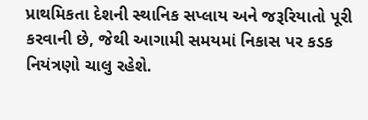પ્રાથમિકતા દેશની સ્થાનિક સપ્લાય અને જરૂરિયાતો પૂરી કરવાની છે, જેથી આગામી સમયમાં નિકાસ પર કડક નિયંત્રણો ચાલુ રહેશે.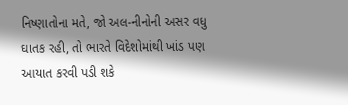નિષ્ણાતોના મતે, જો અલ-નીનોની અસર વધુ ઘાતક રહી, તો ભારતે વિદેશોમાંથી ખાંડ પણ આયાત કરવી પડી શકે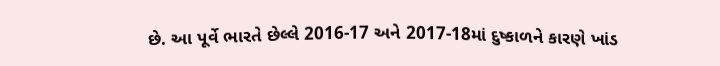છે. આ પૂર્વે ભારતે છેલ્લે 2016-17 અને 2017-18માં દુષ્કાળને કારણે ખાંડ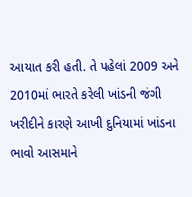આયાત કરી હતી. તે પહેલાં 2009 અને 2010માં ભારતે કરેલી ખાંડની જંગી ખરીદીને કારણે આખી દુનિયામાં ખાંડના ભાવો આસમાને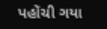પહોંચી ગયા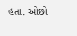હતા. ઓછો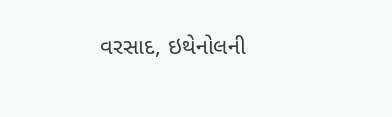વરસાદ, ઇથેનોલની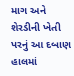માગ અને શેરડીની ખેતી પરનું આ દબાણ હાલમાં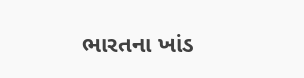ભારતના ખાંડ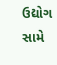ઉદ્યોગ સામે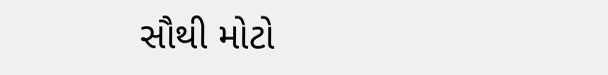સૌથી મોટો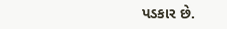પડકાર છે.